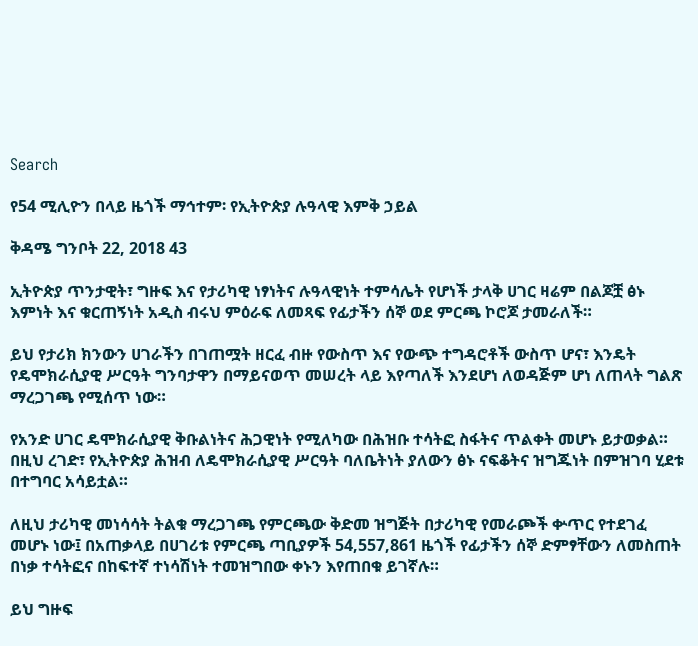Search

የ54 ሚሊዮን በላይ ዜጎች ማኅተም፡ የኢትዮጵያ ሉዓላዊ እምቅ ኃይል

ቅዳሜ ግንቦት 22, 2018 43

ኢትዮጵያ ጥንታዊት፣ ግዙፍ እና የታሪካዊ ነፃነትና ሉዓላዊነት ተምሳሌት የሆነች ታላቅ ሀገር ዛሬም በልጆቿ ፅኑ እምነት እና ቁርጠኝነት አዲስ ብሩህ ምዕራፍ ለመጻፍ የፊታችን ሰኞ ወደ ምርጫ ኮሮጆ ታመራለች።

ይህ የታሪክ ክንውን ሀገራችን በገጠሟት ዘርፈ ብዙ የውስጥ እና የውጭ ተግዳሮቶች ውስጥ ሆና፣ እንዴት የዴሞክራሲያዊ ሥርዓት ግንባታዋን በማይናወጥ መሠረት ላይ እየጣለች እንደሆነ ለወዳጅም ሆነ ለጠላት ግልጽ ማረጋገጫ የሚሰጥ ነው።

የአንድ ሀገር ዴሞክራሲያዊ ቅቡልነትና ሕጋዊነት የሚለካው በሕዝቡ ተሳትፎ ስፋትና ጥልቀት መሆኑ ይታወቃል። በዚህ ረገድ፣ የኢትዮጵያ ሕዝብ ለዴሞክራሲያዊ ሥርዓት ባለቤትነት ያለውን ፅኑ ናፍቆትና ዝግጁነት በምዝገባ ሂደቱ በተግባር አሳይቷል።

ለዚህ ታሪካዊ መነሳሳት ትልቁ ማረጋገጫ የምርጫው ቅድመ ዝግጅት በታሪካዊ የመራጮች ቍጥር የተደገፈ መሆኑ ነው፤ በአጠቃላይ በሀገሪቱ የምርጫ ጣቢያዎች 54,557,861 ዜጎች የፊታችን ሰኞ ድምፃቸውን ለመስጠት በነቃ ተሳትፎና በከፍተኛ ተነሳሽነት ተመዝግበው ቀኑን እየጠበቁ ይገኛሉ።

ይህ ግዙፍ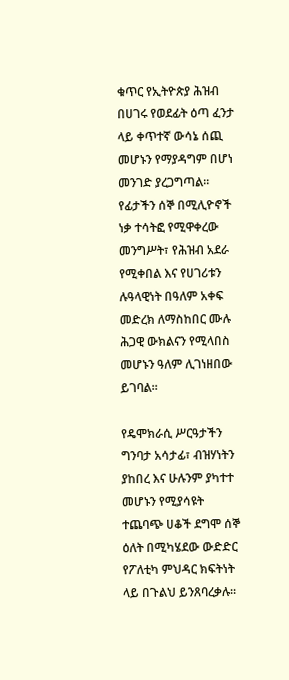ቁጥር የኢትዮጵያ ሕዝብ በሀገሩ የወደፊት ዕጣ ፈንታ ላይ ቀጥተኛ ውሳኔ ሰጪ መሆኑን የማያዳግም በሆነ መንገድ ያረጋግጣል። የፊታችን ሰኞ በሚሊዮኖች ነቃ ተሳትፎ የሚዋቀረው መንግሥት፣ የሕዝብ አደራ የሚቀበል እና የሀገሪቱን ሉዓላዊነት በዓለም አቀፍ መድረክ ለማስከበር ሙሉ ሕጋዊ ውክልናን የሚላበስ መሆኑን ዓለም ሊገነዘበው ይገባል።

የዴሞክራሲ ሥርዓታችን ግንባታ አሳታፊ፣ ብዝሃነትን ያከበረ እና ሁሉንም ያካተተ መሆኑን የሚያሳዩት ተጨባጭ ሀቆች ደግሞ ሰኞ ዕለት በሚካሄደው ውድድር የፖለቲካ ምህዳር ክፍትነት ላይ በጉልህ ይንጸባረቃሉ።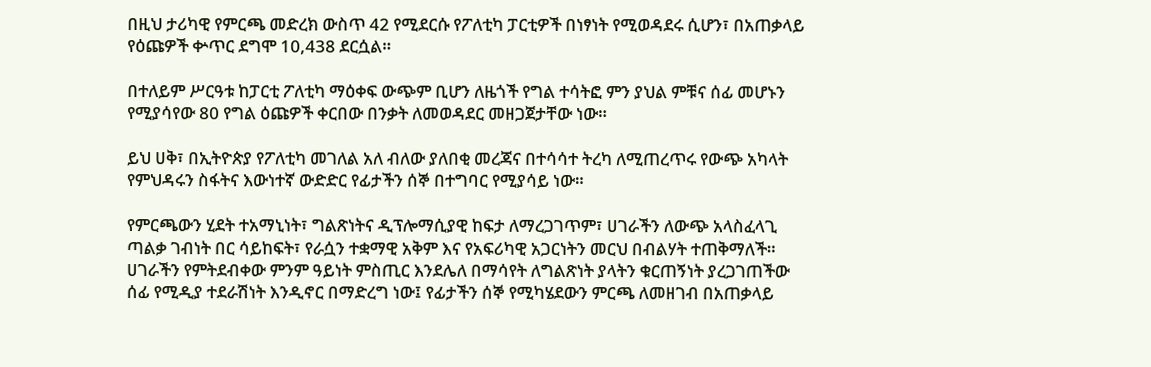በዚህ ታሪካዊ የምርጫ መድረክ ውስጥ 42 የሚደርሱ የፖለቲካ ፓርቲዎች በነፃነት የሚወዳደሩ ሲሆን፣ በአጠቃላይ የዕጩዎች ቍጥር ደግሞ 10,438 ደርሷል።

በተለይም ሥርዓቱ ከፓርቲ ፖለቲካ ማዕቀፍ ውጭም ቢሆን ለዜጎች የግል ተሳትፎ ምን ያህል ምቹና ሰፊ መሆኑን የሚያሳየው 80 የግል ዕጩዎች ቀርበው በንቃት ለመወዳደር መዘጋጀታቸው ነው።

ይህ ሀቅ፣ በኢትዮጵያ የፖለቲካ መገለል አለ ብለው ያለበቂ መረጃና በተሳሳተ ትረካ ለሚጠረጥሩ የውጭ አካላት የምህዳሩን ስፋትና እውነተኛ ውድድር የፊታችን ሰኞ በተግባር የሚያሳይ ነው።

የምርጫውን ሂደት ተአማኒነት፣ ግልጽነትና ዲፕሎማሲያዊ ከፍታ ለማረጋገጥም፣ ሀገራችን ለውጭ አላስፈላጊ ጣልቃ ገብነት በር ሳይከፍት፣ የራሷን ተቋማዊ አቅም እና የአፍሪካዊ አጋርነትን መርህ በብልሃት ተጠቅማለች። ሀገራችን የምትደብቀው ምንም ዓይነት ምስጢር እንደሌለ በማሳየት ለግልጽነት ያላትን ቁርጠኝነት ያረጋገጠችው ሰፊ የሚዲያ ተደራሽነት እንዲኖር በማድረግ ነው፤ የፊታችን ሰኞ የሚካሄደውን ምርጫ ለመዘገብ በአጠቃላይ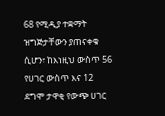68 የሚዲያ ተቋማት ዝግጅታቸውን ያጠናቀቁ ሲሆን፣ ከእነዚህ ውስጥ 56 የሀገር ውስጥ እና 12 ደግሞ ታዋቂ የውጭ ሀገር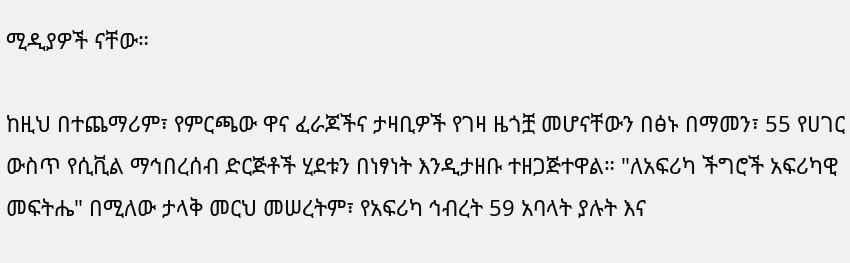ሚዲያዎች ናቸው።

ከዚህ በተጨማሪም፣ የምርጫው ዋና ፈራጆችና ታዛቢዎች የገዛ ዜጎቿ መሆናቸውን በፅኑ በማመን፣ 55 የሀገር ውስጥ የሲቪል ማኅበረሰብ ድርጅቶች ሂደቱን በነፃነት እንዲታዘቡ ተዘጋጅተዋል። "ለአፍሪካ ችግሮች አፍሪካዊ መፍትሔ" በሚለው ታላቅ መርህ መሠረትም፣ የአፍሪካ ኅብረት 59 አባላት ያሉት እና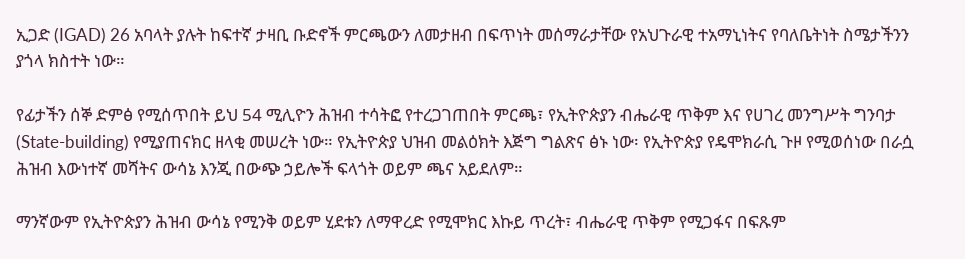ኢጋድ (IGAD) 26 አባላት ያሉት ከፍተኛ ታዛቢ ቡድኖች ምርጫውን ለመታዘብ በፍጥነት መሰማራታቸው የአህጉራዊ ተአማኒነትና የባለቤትነት ስሜታችንን ያጎላ ክስተት ነው።

የፊታችን ሰኞ ድምፅ የሚሰጥበት ይህ 54 ሚሊዮን ሕዝብ ተሳትፎ የተረጋገጠበት ምርጫ፣ የኢትዮጵያን ብሔራዊ ጥቅም እና የሀገረ መንግሥት ግንባታ (State-building) የሚያጠናክር ዘላቂ መሠረት ነው። የኢትዮጵያ ህዝብ መልዕክት እጅግ ግልጽና ፅኑ ነው፡ የኢትዮጵያ የዴሞክራሲ ጉዞ የሚወሰነው በራሷ ሕዝብ እውነተኛ መሻትና ውሳኔ እንጂ በውጭ ኃይሎች ፍላጎት ወይም ጫና አይደለም።

ማንኛውም የኢትዮጵያን ሕዝብ ውሳኔ የሚንቅ ወይም ሂደቱን ለማዋረድ የሚሞክር እኩይ ጥረት፣ ብሔራዊ ጥቅም የሚጋፋና በፍጹም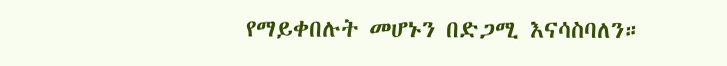የማይቀበሉት መሆኑን በድጋሚ እናሳስባለን።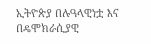ኢትዮጵያ በሉዓላዊነቷ እና በዴሞክራሲያዊ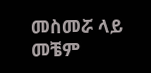መስመሯ ላይ መቼም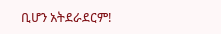ቢሆን አትደራደርም!